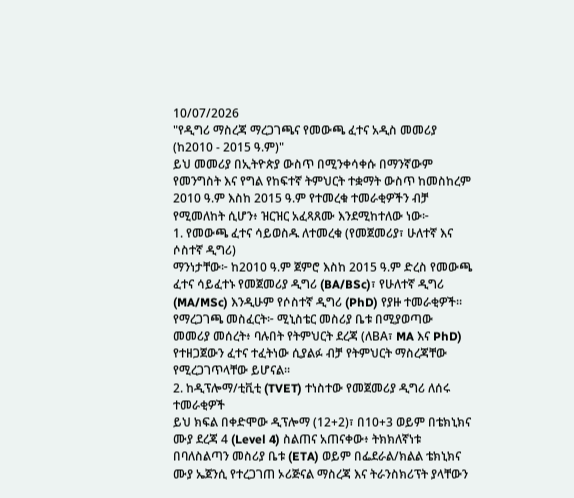10/07/2026
"የዲግሪ ማስረጃ ማረጋገጫና የመውጫ ፈተና አዲስ መመሪያ (ከ2010 - 2015 ዓ.ም)"
ይህ መመሪያ በኢትዮጵያ ውስጥ በሚንቀሳቀሱ በማንኛውም የመንግስት እና የግል የከፍተኛ ትምህርት ተቋማት ውስጥ ከመስከረም 2010 ዓ.ም እስከ 2015 ዓ.ም የተመረቁ ተመራቂዎችን ብቻ የሚመለከት ሲሆን፥ ዝርዝር አፈጻጸሙ እንደሚከተለው ነው፦
1. የመውጫ ፈተና ሳይወስዱ ለተመረቁ (የመጀመሪያ፣ ሁለተኛ እና ሶስተኛ ዲግሪ)
ማንነታቸው፦ ከ2010 ዓ.ም ጀምሮ እስከ 2015 ዓ.ም ድረስ የመውጫ ፈተና ሳይፈተኑ የመጀመሪያ ዲግሪ (BA/BSc)፣ የሁለተኛ ዲግሪ (MA/MSc) እንዲሁም የሶስተኛ ዲግሪ (PhD) የያዙ ተመራቂዎች።
የማረጋገጫ መስፈርት፦ ሚኒስቴር መስሪያ ቤቱ በሚያወጣው መመሪያ መሰረት፥ ባሉበት የትምህርት ደረጃ (ለBA፣ MA እና PhD) የተዘጋጀውን ፈተና ተፈትነው ሲያልፉ ብቻ የትምህርት ማስረጃቸው የሚረጋገጥላቸው ይሆናል፡፡
2. ከዲፕሎማ/ቲቪቲ (TVET) ተነስተው የመጀመሪያ ዲግሪ ለሰሩ ተመራቂዎች
ይህ ክፍል በቀድሞው ዲፕሎማ (12+2)፣ በ10+3 ወይም በቴክኒክና ሙያ ደረጃ 4 (Level 4) ስልጠና አጠናቀው፥ ትክክለኛነቱ በባለስልጣን መስሪያ ቤቱ (ETA) ወይም በፌደራል/ክልል ቴክኒክና ሙያ ኤጀንሲ የተረጋገጠ ኦሪጅናል ማስረጃ እና ትራንስክሪፕት ያላቸውን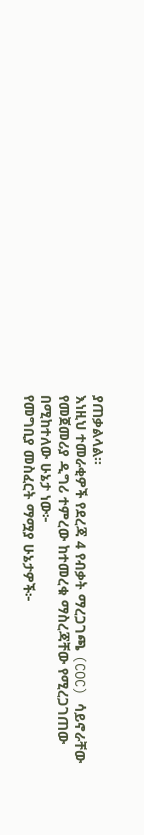ያጠቃልላል።
እነዚህ ተመራቂዎች የደረጃ 4 የብቃት ማረጋገጫ (COC) ሳይኖራቸው የመጀመሪያ ዲግሪ ተምረው ከተመረቁ ማስረጃቸው የሚረጋገጠው በሚከተለው ሁኔታ ነው፦
የመግቢያ መስፈርት ማሟያ ሁኔታዎች፦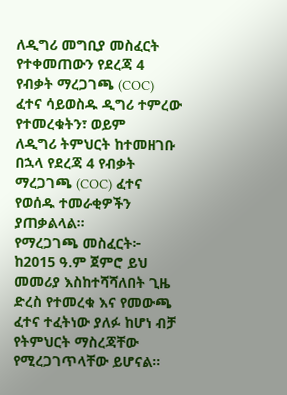ለዲግሪ መግቢያ መስፈርት የተቀመጠውን የደረጃ 4 የብቃት ማረጋገጫ (COC) ፈተና ሳይወስዱ ዲግሪ ተምረው የተመረቁትን፣ ወይም
ለዲግሪ ትምህርት ከተመዘገቡ በኋላ የደረጃ 4 የብቃት ማረጋገጫ (COC) ፈተና የወሰዱ ተመራቂዎችን ያጠቃልላል፡፡
የማረጋገጫ መስፈርት፦ ከ2015 ዓ.ም ጀምሮ ይህ መመሪያ እስከተሻሻለበት ጊዜ ድረስ የተመረቁ እና የመውጫ ፈተና ተፈትነው ያለፉ ከሆነ ብቻ የትምህርት ማስረጃቸው የሚረጋገጥላቸው ይሆናል።